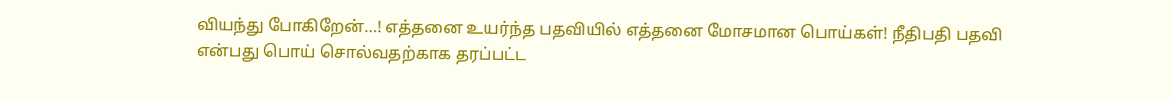வியந்து போகிறேன்…! எத்தனை உயர்ந்த பதவியில் எத்தனை மோசமான பொய்கள்! நீதிபதி பதவி என்பது பொய் சொல்வதற்காக தரப்பட்ட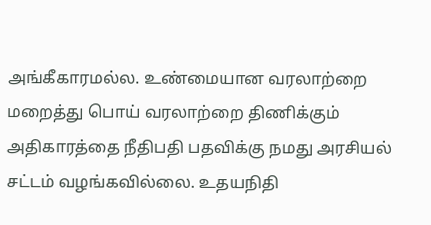அங்கீகாரமல்ல. உண்மையான வரலாற்றை மறைத்து பொய் வரலாற்றை திணிக்கும் அதிகாரத்தை நீதிபதி பதவிக்கு நமது அரசியல் சட்டம் வழங்கவில்லை. உதயநிதி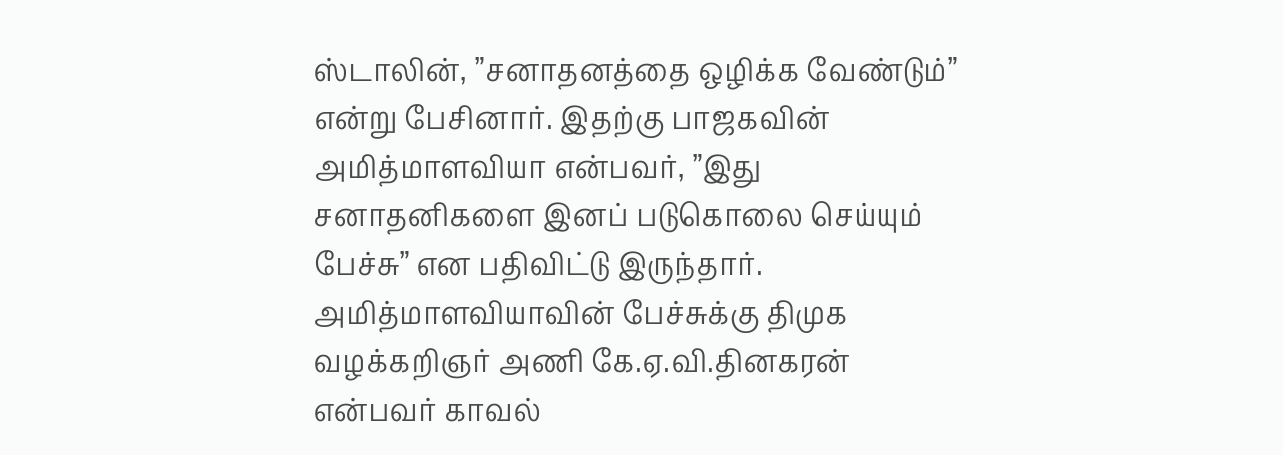ஸ்டாலின், ”சனாதனத்தை ஒழிக்க வேண்டும்” என்று பேசினார். இதற்கு பாஜகவின் அமித்மாளவியா என்பவர், ”இது சனாதனிகளை இனப் படுகொலை செய்யும் பேச்சு” என பதிவிட்டு இருந்தார். அமித்மாளவியாவின் பேச்சுக்கு திமுக வழக்கறிஞர் அணி கே.ஏ.வி.தினகரன் என்பவர் காவல்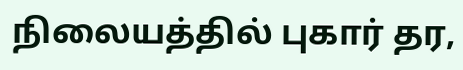நிலையத்தில் புகார் தர,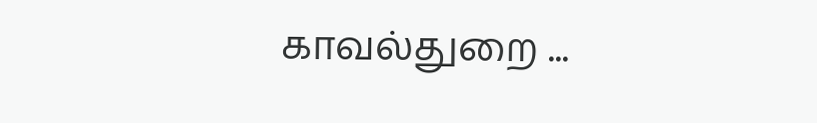காவல்துறை ...